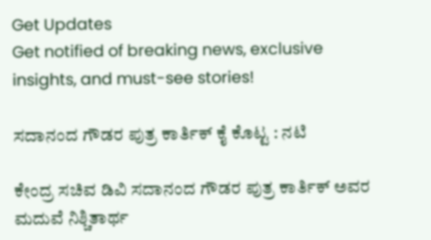Get Updates
Get notified of breaking news, exclusive insights, and must-see stories!

ಸದಾನಂದ ಗೌಡರ ಪುತ್ರ ಕಾರ್ತಿಕ್ ಕೈ ಕೊಟ್ಟ : ನಟಿ

ಕೇಂದ್ರ ಸಚಿವ ಡಿವಿ ಸದಾನಂದ ಗೌಡರ ಪುತ್ರ ಕಾರ್ತಿಕ್ ಅವರ ಮದುವೆ ನಿಶ್ಚಿತಾರ್ಥ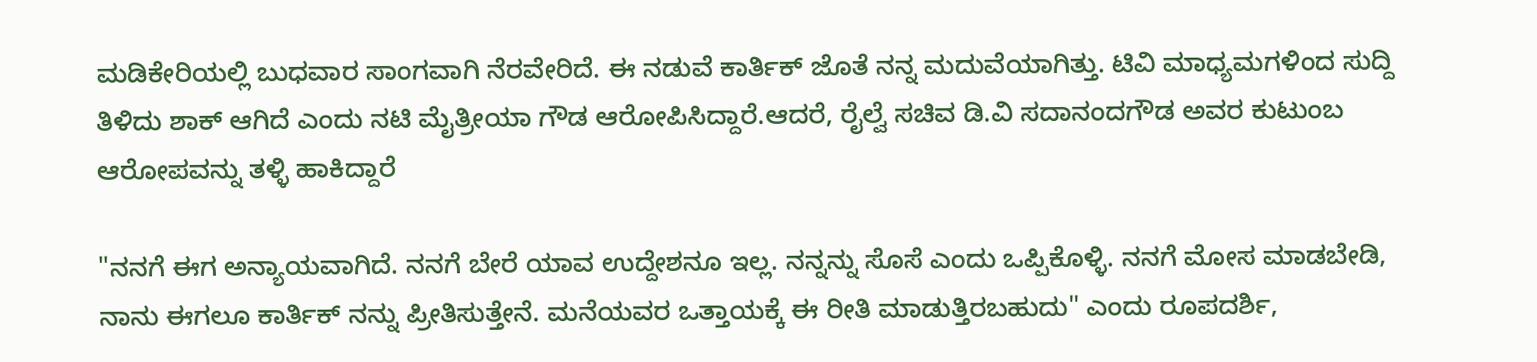ಮಡಿಕೇರಿಯಲ್ಲಿ ಬುಧವಾರ ಸಾಂಗವಾಗಿ ನೆರವೇರಿದೆ. ಈ ನಡುವೆ ಕಾರ್ತಿಕ್ ಜೊತೆ ನನ್ನ ಮದುವೆಯಾಗಿತ್ತು. ಟಿವಿ ಮಾಧ್ಯಮಗಳಿಂದ ಸುದ್ದಿ ತಿಳಿದು ಶಾಕ್ ಆಗಿದೆ ಎಂದು ನಟಿ ಮೈತ್ರೀಯಾ ಗೌಡ ಆರೋಪಿಸಿದ್ದಾರೆ.ಆದರೆ, ರೈಲ್ವೆ ಸಚಿವ ಡಿ.ವಿ ಸದಾನಂದಗೌಡ ಅವರ ಕುಟುಂಬ ಆರೋಪವನ್ನು ತಳ್ಳಿ ಹಾಕಿದ್ದಾರೆ

"ನನಗೆ ಈಗ ಅನ್ಯಾಯವಾಗಿದೆ. ನನಗೆ ಬೇರೆ ಯಾವ ಉದ್ದೇಶನೂ ಇಲ್ಲ. ನನ್ನನ್ನು ಸೊಸೆ ಎಂದು ಒಪ್ಪಿಕೊಳ್ಳಿ. ನನಗೆ ಮೋಸ ಮಾಡಬೇಡಿ, ನಾನು ಈಗಲೂ ಕಾರ್ತಿಕ್ ನನ್ನು ಪ್ರೀತಿಸುತ್ತೇನೆ. ಮನೆಯವರ ಒತ್ತಾಯಕ್ಕೆ ಈ ರೀತಿ ಮಾಡುತ್ತಿರಬಹುದು" ಎಂದು ರೂಪದರ್ಶಿ,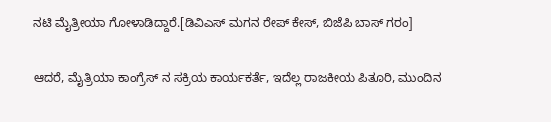ನಟಿ ಮೈತ್ರೀಯಾ ಗೋಳಾಡಿದ್ದಾರೆ.[ಡಿವಿಎಸ್ ಮಗನ ರೇಪ್ ಕೇಸ್, ಬಿಜೆಪಿ ಬಾಸ್ ಗರಂ]

ಆದರೆ, ಮೈತ್ರಿಯಾ ಕಾಂಗ್ರೆಸ್ ನ ಸಕ್ರಿಯ ಕಾರ್ಯಕರ್ತೆ, ಇದೆಲ್ಲ ರಾಜಕೀಯ ಪಿತೂರಿ, ಮುಂದಿನ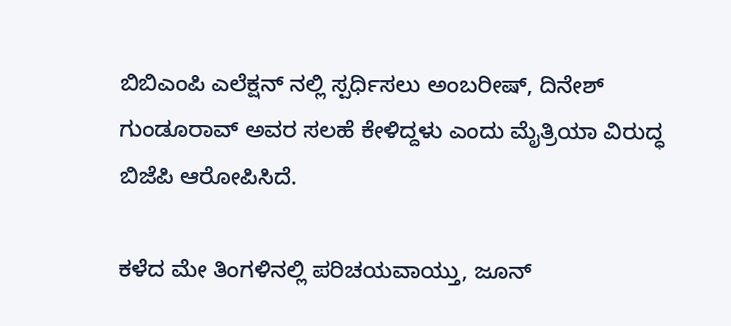ಬಿಬಿಎಂಪಿ ಎಲೆಕ್ಷನ್ ನಲ್ಲಿ ಸ್ಪರ್ಧಿಸಲು ಅಂಬರೀಷ್, ದಿನೇಶ್ ಗುಂಡೂರಾವ್ ಅವರ ಸಲಹೆ ಕೇಳಿದ್ದಳು ಎಂದು ಮೈತ್ರಿಯಾ ವಿರುದ್ಧ ಬಿಜೆಪಿ ಆರೋಪಿಸಿದೆ.

ಕಳೆದ ಮೇ ತಿಂಗಳಿನಲ್ಲಿ ಪರಿಚಯವಾಯ್ತು, ಜೂನ್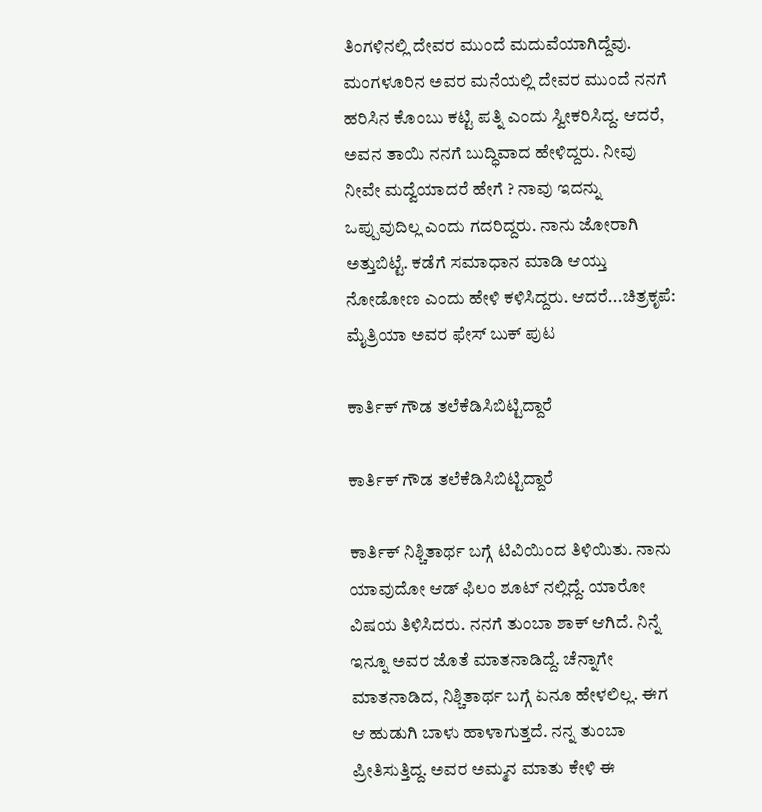ತಿಂಗಳಿನಲ್ಲಿ ದೇವರ ಮುಂದೆ ಮದುವೆಯಾಗಿದ್ದೆವು. ಮಂಗಳೂರಿನ ಅವರ ಮನೆಯಲ್ಲಿ ದೇವರ ಮುಂದೆ ನನಗೆ ಹರಿಸಿನ ಕೊಂಬು ಕಟ್ಟಿ ಪತ್ನಿ ಎಂದು ಸ್ವೀಕರಿಸಿದ್ದ. ಆದರೆ, ಅವನ ತಾಯಿ ನನಗೆ ಬುದ್ಧಿವಾದ ಹೇಳಿದ್ದರು. ನೀವು ನೀವೇ ಮದ್ವೆಯಾದರೆ ಹೇಗೆ ? ನಾವು ಇದನ್ನು ಒಪ್ಪುವುದಿಲ್ಲ ಎಂದು ಗದರಿದ್ದರು. ನಾನು ಜೋರಾಗಿ ಅತ್ತುಬಿಟ್ಟೆ. ಕಡೆಗೆ ಸಮಾಧಾನ ಮಾಡಿ ಆಯ್ತು ನೋಡೋಣ ಎಂದು ಹೇಳಿ ಕಳಿಸಿದ್ದರು. ಆದರೆ...ಚಿತ್ರಕೃಪೆ: ಮೈತ್ರಿಯಾ ಅವರ ಫೇಸ್ ಬುಕ್ ಪುಟ

ಕಾರ್ತಿಕ್ ಗೌಡ ತಲೆಕೆಡಿಸಿಬಿಟ್ಟಿದ್ದಾರೆ

ಕಾರ್ತಿಕ್ ಗೌಡ ತಲೆಕೆಡಿಸಿಬಿಟ್ಟಿದ್ದಾರೆ

ಕಾರ್ತಿಕ್ ನಿಶ್ಚಿತಾರ್ಥ ಬಗ್ಗೆ ಟಿವಿಯಿಂದ ತಿಳಿಯಿತು. ನಾನು ಯಾವುದೋ ಆಡ್ ಫಿಲಂ ಶೂಟ್ ನಲ್ಲಿದ್ದೆ. ಯಾರೋ ವಿಷಯ ತಿಳಿಸಿದರು. ನನಗೆ ತುಂಬಾ ಶಾಕ್ ಆಗಿದೆ. ನಿನ್ನೆ ಇನ್ನೂ ಅವರ ಜೊತೆ ಮಾತನಾಡಿದ್ದೆ. ಚೆನ್ನಾಗೇ ಮಾತನಾಡಿದ, ನಿಶ್ಚಿತಾರ್ಥ ಬಗ್ಗೆ ಏನೂ ಹೇಳಲಿಲ್ಲ. ಈಗ ಆ ಹುಡುಗಿ ಬಾಳು ಹಾಳಾಗುತ್ತದೆ. ನನ್ನ ತುಂಬಾ ಪ್ರೀತಿಸುತ್ತಿದ್ದ. ಅವರ ಅಮ್ಮನ ಮಾತು ಕೇಳಿ ಈ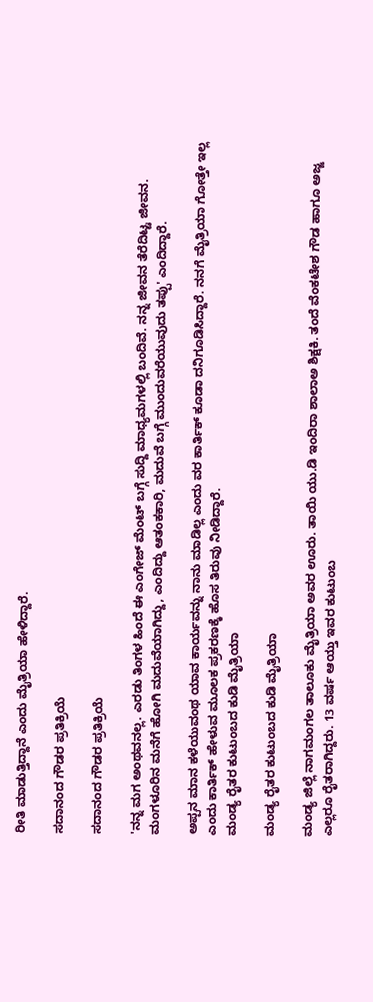ರೀತಿ ಮಾಡುತ್ತಿದ್ದಾನೆ ಎಂದು ಮೈತ್ರಿಯಾ ಹೇಳಿದ್ದಾರೆ.

ಸದಾನಂದ ಗೌಡರ ಪ್ರತಿಕ್ರಿಯೆ

ಸದಾನಂದ ಗೌಡರ ಪ್ರತಿಕ್ರಿಯೆ

'ನನ್ನ ಮಗ ಅಂಥವನಲ್ಲ. ಎರಡು ತಿಂಗಳ ಹಿಂದೆ ಈ ಎಂಗೇಜ್ ಮೆಂಟ್ ಬಗ್ಗೆ ಸುದ್ದಿ ಮಾಧ್ಯಮಗಳಲ್ಲಿ ಬಂದಿವೆ. ನನ್ನ ಜೀವನ ತೆರೆದಿಟ್ಟ ಜೀವನ. ಮಂಗಳೂರಿನ ಮನೆಗೆ ಹೋಗಿ ಮದುವೆಯಾಗಿದ್ದು, ಎಂದಿದ್ದು ಆತಂಕಕಾರಿ, ಮದುವೆ ಬಗ್ಗೆ ಮುಂದುವರೆಯುವುದು ತಪ್ಪು' ಎಂದಿದ್ದಾರೆ.

ಅಪ್ಪನ ಮಾನ ಕಳೆಯುವಂಥ ಯಾವ ಕಾರ್ಯವನ್ನು ನಾನು ಮಾಡಿಲ್ಲ ಎಂದು ವರ ಕಾರ್ತಿಕ್ ಕೂಡಾ ದನಿಗೂಡಿಸಿದ್ದಾರೆ. ನನಗೆ ಮೈತ್ರಿಯಾ ಗೋತ್ತೇ ಇಲ್ಲ ಎಂದು ಕಾರ್ತಿಕ್ ಹೇಳುವ ಮೂಲಕ ಪ್ರಕರಣಕ್ಕೆ ಹೊಸ ತಿರುವು ನೀಡಿದ್ದಾರೆ.
ಮಂಡ್ಯ ರೈತರ ಕುಟುಂಬದ ಕುಡಿ ಮೈತ್ರಿಯಾ

ಮಂಡ್ಯ ರೈತರ ಕುಟುಂಬದ ಕುಡಿ ಮೈತ್ರಿಯಾ

ಮಂಡ್ಯ ಜಿಲ್ಲೆ ನಾಗಮಂಗಲ ತಾಲೂಕು ಮೈತ್ರಿಯಾ ಅವರ ಊರು. ತಾಯಿ ಯು.ಡಿ ಇಂದಿರಾ ಶಾಲಾಅ ಶಿಕ್ಷಕಿ. ತಂದೆ ವೆಂಕಟೇಶ ಗೌಡ ಹಾಗೂ ಅಜ್ಜ ಎಲ್ಲರೂ ರೈತರಾಗಿದ್ದರು. 13 ವರ್ಷ ಆಯ್ತು ಇವರ ಕುಟುಂಬ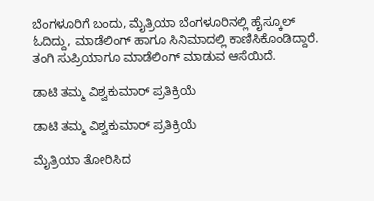ಬೆಂಗಳೂರಿಗೆ ಬಂದು, ಮೈತ್ರಿಯಾ ಬೆಂಗಳೂರಿನಲ್ಲಿ ಹೈಸ್ಕೂಲ್ ಓದಿದ್ದು, ಮಾಡೆಲಿಂಗ್ ಹಾಗೂ ಸಿನಿಮಾದಲ್ಲಿ ಕಾಣಿಸಿಕೊಂಡಿದ್ದಾರೆ. ತಂಗಿ ಸುಪ್ರಿಯಾಗೂ ಮಾಡೆಲಿಂಗ್ ಮಾಡುವ ಆಸೆಯಿದೆ.

ಡಾಟಿ ತಮ್ಮ ವಿಶ್ವಕುಮಾರ್ ಪ್ರತಿಕ್ರಿಯೆ

ಡಾಟಿ ತಮ್ಮ ವಿಶ್ವಕುಮಾರ್ ಪ್ರತಿಕ್ರಿಯೆ

ಮೈತ್ರಿಯಾ ತೋರಿಸಿದ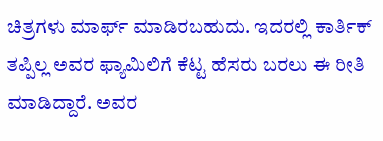ಚಿತ್ರಗಳು ಮಾರ್ಫ್ ಮಾಡಿರಬಹುದು. ಇದರಲ್ಲಿ ಕಾರ್ತಿಕ್ ತಪ್ಪಿಲ್ಲ ಅವರ ಫ್ಯಾಮಿಲಿಗೆ ಕೆಟ್ಟ ಹೆಸರು ಬರಲು ಈ ರೀತಿ ಮಾಡಿದ್ದಾರೆ. ಅವರ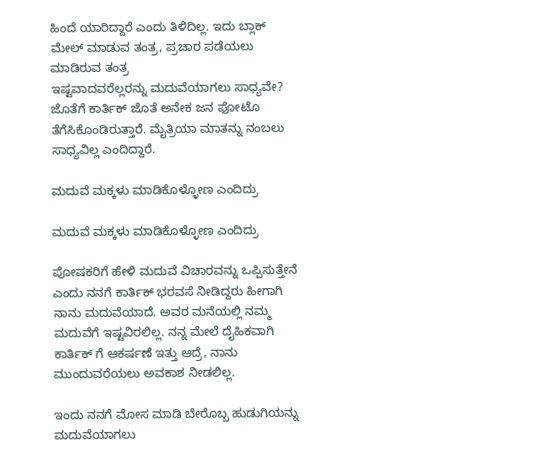ಹಿಂದೆ ಯಾರಿದ್ದಾರೆ ಎಂದು ತಿಳಿದಿಲ್ಲ. ಇದು ಬ್ಲಾಕ್ ಮೇಲ್ ಮಾಡುವ ತಂತ್ರ, ಪ್ರಚಾರ ಪಡೆಯಲು ಮಾಡಿರುವ ತಂತ್ರ
ಇಷ್ಟವಾದವರೆಲ್ಲರನ್ನು ಮದುವೆಯಾಗಲು ಸಾಧ್ಯವೇ? ಜೊತೆಗೆ ಕಾರ್ತಿಕ್ ಜೊತೆ ಅನೇಕ ಜನ ಫೋಟೊ ತೆಗೆಸಿಕೊಂಡಿರುತ್ತಾರೆ. ಮೈತ್ರಿಯಾ ಮಾತನ್ನು ನಂಬಲು ಸಾಧ್ಯವಿಲ್ಲ ಎಂದಿದ್ದಾರೆ.

ಮದುವೆ ಮಕ್ಕಳು ಮಾಡಿಕೊಳ್ಳೋಣ ಎಂದಿದ್ರು

ಮದುವೆ ಮಕ್ಕಳು ಮಾಡಿಕೊಳ್ಳೋಣ ಎಂದಿದ್ರು

ಪೋಷಕರಿಗೆ ಹೇಳಿ ಮದುವೆ ವಿಚಾರವನ್ನು ಒಪ್ಪಿಸುತ್ತೇನೆ ಎಂದು ನನಗೆ ಕಾರ್ತಿಕ್ ಭರವಸೆ ನೀಡಿದ್ದರು ಹೀಗಾಗಿ ನಾನು ಮದುವೆಯಾದೆ. ಅವರ ಮನೆಯಲ್ಲಿ ನಮ್ಮ ಮದುವೆಗೆ ಇಷ್ಟವಿರಲಿಲ್ಲ. ನನ್ನ ಮೇಲೆ ದೈಹಿಕವಾಗಿ ಕಾರ್ತಿಕ್ ಗೆ ಆಕರ್ಷಣೆ ಇತ್ತು ಆದ್ರೆ, ನಾನು ಮುಂದುವರೆಯಲು ಅವಕಾಶ ನೀಡಲಿಲ್ಲ.

ಇಂದು ನನಗೆ ಮೋಸ ಮಾಡಿ ಬೇರೊಬ್ಬ ಹುಡುಗಿಯನ್ನು ಮದುವೆಯಾಗಲು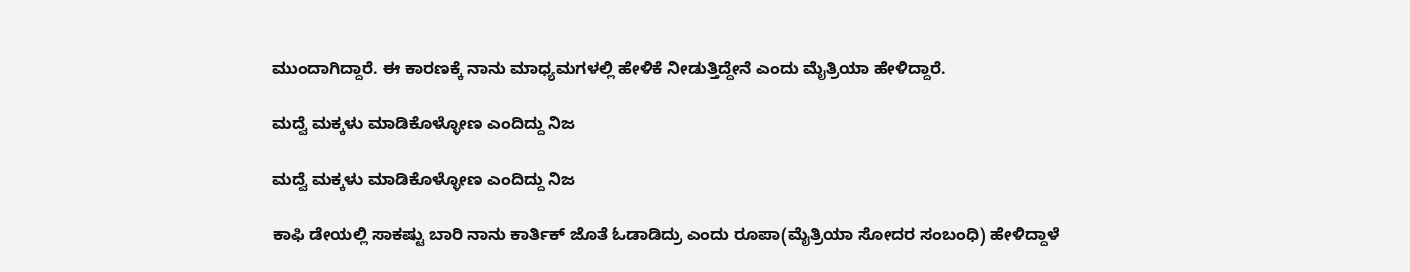ಮುಂದಾಗಿದ್ದಾರೆ. ಈ ಕಾರಣಕ್ಕೆ ನಾನು ಮಾಧ್ಯಮಗಳಲ್ಲಿ ಹೇಳಿಕೆ ನೀಡುತ್ತಿದ್ದೇನೆ ಎಂದು ಮೈತ್ರಿಯಾ ಹೇಳಿದ್ದಾರೆ.

ಮದ್ವೆ ಮಕ್ಕಳು ಮಾಡಿಕೊಳ್ಳೋಣ ಎಂದಿದ್ದು ನಿಜ

ಮದ್ವೆ ಮಕ್ಕಳು ಮಾಡಿಕೊಳ್ಳೋಣ ಎಂದಿದ್ದು ನಿಜ

ಕಾಫಿ ಡೇಯಲ್ಲಿ ಸಾಕಷ್ಟು ಬಾರಿ ನಾನು ಕಾರ್ತಿಕ್ ಜೊತೆ ಓಡಾಡಿದ್ರು ಎಂದು ರೂಪಾ(ಮೈತ್ರಿಯಾ ಸೋದರ ಸಂಬಂಧಿ) ಹೇಳಿದ್ದಾಳೆ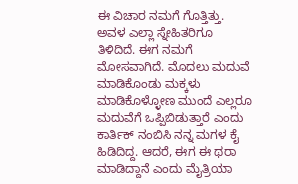ಈ ವಿಚಾರ ನಮಗೆ ಗೊತ್ತಿತ್ತು. ಅವಳ ಎಲ್ಲಾ ಸ್ನೇಹಿತರಿಗೂ ತಿಳಿದಿದೆ. ಈಗ ನಮಗೆ ಮೋಸವಾಗಿದೆ. ಮೊದಲು ಮದುವೆ ಮಾಡಿಕೊಂಡು ಮಕ್ಕಳು ಮಾಡಿಕೊಳ್ಳೋಣ ಮುಂದೆ ಎಲ್ಲರೂ ಮದುವೆಗೆ ಒಪ್ಪಿಬಿಡುತ್ತಾರೆ ಎಂದು ಕಾರ್ತಿಕ್ ನಂಬಿಸಿ ನನ್ನ ಮಗಳ ಕೈ ಹಿಡಿದಿದ್ದ. ಆದರೆ, ಈಗ ಈ ಥರಾ ಮಾಡಿದ್ದಾನೆ ಎಂದು ಮೈತ್ರಿಯಾ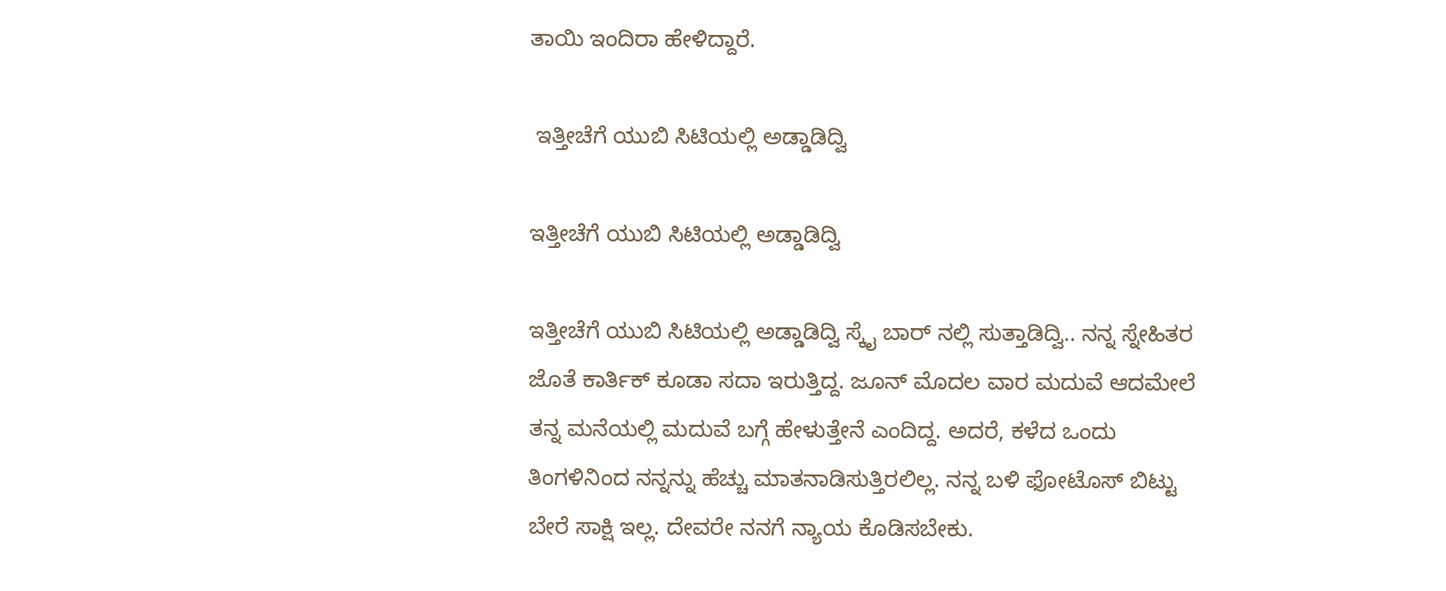ತಾಯಿ ಇಂದಿರಾ ಹೇಳಿದ್ದಾರೆ.

 ಇತ್ತೀಚೆಗೆ ಯುಬಿ ಸಿಟಿಯಲ್ಲಿ ಅಡ್ಡಾಡಿದ್ವಿ

ಇತ್ತೀಚೆಗೆ ಯುಬಿ ಸಿಟಿಯಲ್ಲಿ ಅಡ್ಡಾಡಿದ್ವಿ

ಇತ್ತೀಚೆಗೆ ಯುಬಿ ಸಿಟಿಯಲ್ಲಿ ಅಡ್ಡಾಡಿದ್ವಿ ಸ್ಕೈ ಬಾರ್ ನಲ್ಲಿ ಸುತ್ತಾಡಿದ್ವಿ.. ನನ್ನ ಸ್ನೇಹಿತರ ಜೊತೆ ಕಾರ್ತಿಕ್ ಕೂಡಾ ಸದಾ ಇರುತ್ತಿದ್ದ. ಜೂನ್ ಮೊದಲ ವಾರ ಮದುವೆ ಆದಮೇಲೆ ತನ್ನ ಮನೆಯಲ್ಲಿ ಮದುವೆ ಬಗ್ಗೆ ಹೇಳುತ್ತೇನೆ ಎಂದಿದ್ದ. ಅದರೆ, ಕಳೆದ ಒಂದು ತಿಂಗಳಿನಿಂದ ನನ್ನನ್ನು ಹೆಚ್ಚು ಮಾತನಾಡಿಸುತ್ತಿರಲಿಲ್ಲ. ನನ್ನ ಬಳಿ ಫೋಟೊಸ್ ಬಿಟ್ಟು ಬೇರೆ ಸಾಕ್ಷಿ ಇಲ್ಲ. ದೇವರೇ ನನಗೆ ನ್ಯಾಯ ಕೊಡಿಸಬೇಕು.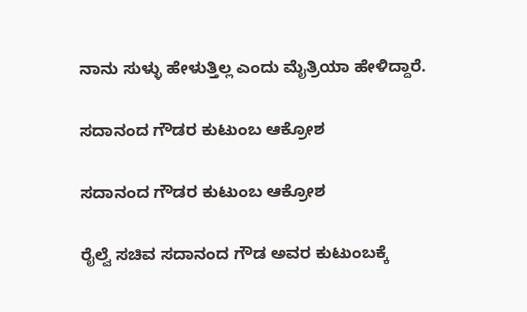ನಾನು ಸುಳ್ಳು ಹೇಳುತ್ತಿಲ್ಲ ಎಂದು ಮೈತ್ರಿಯಾ ಹೇಳಿದ್ದಾರೆ.

ಸದಾನಂದ ಗೌಡರ ಕುಟುಂಬ ಆಕ್ರೋಶ

ಸದಾನಂದ ಗೌಡರ ಕುಟುಂಬ ಆಕ್ರೋಶ

ರೈಲ್ವೆ ಸಚಿವ ಸದಾನಂದ ಗೌಡ ಅವರ ಕುಟುಂಬಕ್ಕೆ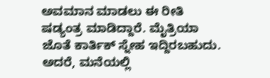ಅವಮಾನ ಮಾಡಲು ಈ ರೀತಿ ಷಡ್ಯಂತ್ರ ಮಾಡಿದ್ದಾರೆ. ಮೈತ್ರಿಯಾ ಜೊತೆ ಕಾರ್ತಿಕ್ ಸ್ನೇಹ ಇದ್ದಿರಬಹುದು. ಅದರೆ, ಮನೆಯಲ್ಲಿ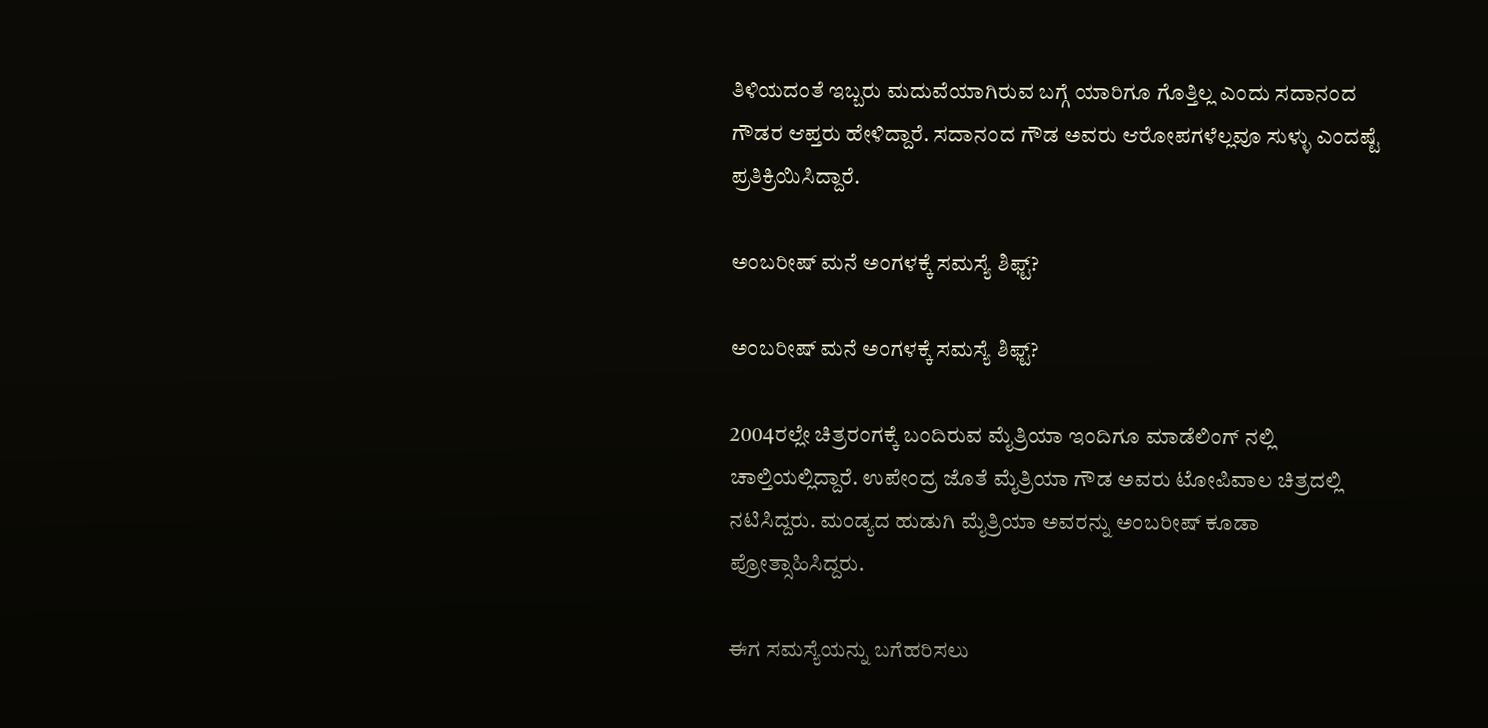ತಿಳಿಯದಂತೆ ಇಬ್ಬರು ಮದುವೆಯಾಗಿರುವ ಬಗ್ಗೆ ಯಾರಿಗೂ ಗೊತ್ತಿಲ್ಲ ಎಂದು ಸದಾನಂದ ಗೌಡರ ಆಪ್ತರು ಹೇಳಿದ್ದಾರೆ. ಸದಾನಂದ ಗೌಡ ಅವರು ಆರೋಪಗಳೆಲ್ಲವೂ ಸುಳ್ಳು ಎಂದಷ್ಟೆ ಪ್ರತಿಕ್ರಿಯಿಸಿದ್ದಾರೆ.

ಅಂಬರೀಷ್ ಮನೆ ಅಂಗಳಕ್ಕೆ ಸಮಸ್ಯೆ ಶಿಫ್ಟ್?

ಅಂಬರೀಷ್ ಮನೆ ಅಂಗಳಕ್ಕೆ ಸಮಸ್ಯೆ ಶಿಫ್ಟ್?

2004ರಲ್ಲೇ ಚಿತ್ರರಂಗಕ್ಕೆ ಬಂದಿರುವ ಮೈತ್ರಿಯಾ ಇಂದಿಗೂ ಮಾಡೆಲಿಂಗ್ ನಲ್ಲಿ ಚಾಲ್ತಿಯಲ್ಲಿದ್ದಾರೆ. ಉಪೇಂದ್ರ ಜೊತೆ ಮೈತ್ರಿಯಾ ಗೌಡ ಅವರು ಟೋಪಿವಾಲ ಚಿತ್ರದಲ್ಲಿ ನಟಿಸಿದ್ದರು. ಮಂಡ್ಯದ ಹುಡುಗಿ ಮೈತ್ರಿಯಾ ಅವರನ್ನು ಅಂಬರೀಷ್ ಕೂಡಾ ಪ್ರೋತ್ಸಾಹಿಸಿದ್ದರು.

ಈಗ ಸಮಸ್ಯೆಯನ್ನು ಬಗೆಹರಿಸಲು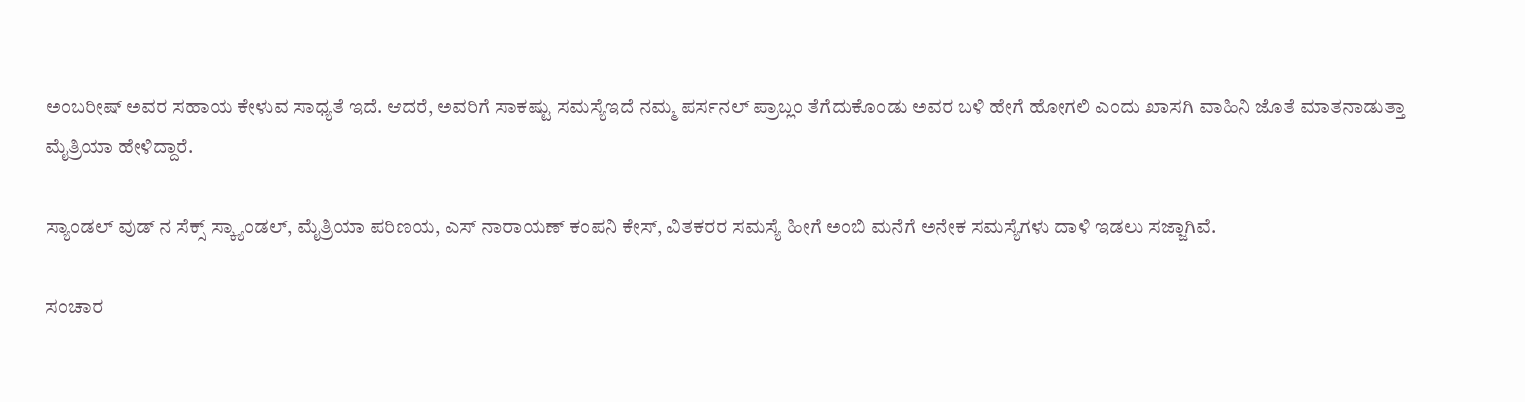ಅಂಬರೀಷ್ ಅವರ ಸಹಾಯ ಕೇಳುವ ಸಾಧ್ಯತೆ ಇದೆ. ಆದರೆ, ಅವರಿಗೆ ಸಾಕಷ್ಟು ಸಮಸ್ಯೆಇದೆ ನಮ್ಮ ಪರ್ಸನಲ್ ಪ್ರಾಬ್ಲಂ ತೆಗೆದುಕೊಂಡು ಅವರ ಬಳಿ ಹೇಗೆ ಹೋಗಲಿ ಎಂದು ಖಾಸಗಿ ವಾಹಿನಿ ಜೊತೆ ಮಾತನಾಡುತ್ತಾ ಮೈತ್ರಿಯಾ ಹೇಳಿದ್ದಾರೆ.

ಸ್ಯಾಂಡಲ್ ವುಡ್ ನ ಸೆಕ್ಸ್ ಸ್ಕ್ಯಾಂಡಲ್, ಮೈತ್ರಿಯಾ ಪರಿಣಯ, ಎಸ್ ನಾರಾಯಣ್ ಕಂಪನಿ ಕೇಸ್, ವಿತಕರರ ಸಮಸ್ಯೆ ಹೀಗೆ ಅಂಬಿ ಮನೆಗೆ ಅನೇಕ ಸಮಸ್ಯೆಗಳು ದಾಳಿ ಇಡಲು ಸಜ್ಜಾಗಿವೆ.

ಸಂಚಾರ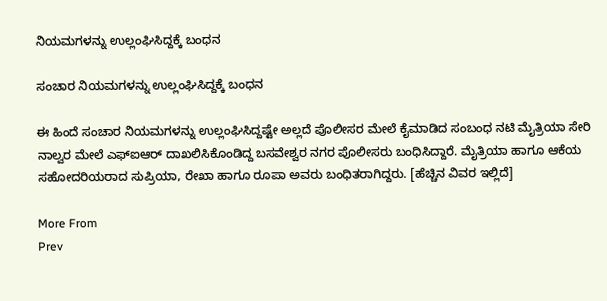ನಿಯಮಗಳನ್ನು ಉಲ್ಲಂಘಿಸಿದ್ದಕ್ಕೆ ಬಂಧನ

ಸಂಚಾರ ನಿಯಮಗಳನ್ನು ಉಲ್ಲಂಘಿಸಿದ್ದಕ್ಕೆ ಬಂಧನ

ಈ ಹಿಂದೆ ಸಂಚಾರ ನಿಯಮಗಳನ್ನು ಉಲ್ಲಂಘಿಸಿದ್ದಷ್ಟೇ ಅಲ್ಲದೆ ಪೊಲೀಸರ ಮೇಲೆ ಕೈಮಾಡಿದ ಸಂಬಂಧ ನಟಿ ಮೈತ್ರಿಯಾ ಸೇರಿ ನಾಲ್ವರ ಮೇಲೆ ಎಫ್‌ಐಆರ್ ದಾಖಲಿಸಿಕೊಂಡಿದ್ದ ಬಸವೇಶ್ವರ ನಗರ ಪೊಲೀಸರು ಬಂಧಿಸಿದ್ದಾರೆ. ಮೈತ್ರಿಯಾ ಹಾಗೂ ಆಕೆಯ ಸಹೋದರಿಯರಾದ ಸುಪ್ರಿಯಾ, ರೇಖಾ ಹಾಗೂ ರೂಪಾ ಅವರು ಬಂಧಿತರಾಗಿದ್ದರು. [ಹೆಚ್ಚಿನ ವಿವರ ಇಲ್ಲಿದೆ]

More From
Prev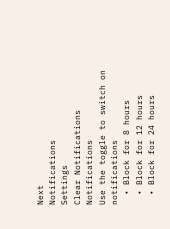Next
Notifications
Settings
Clear Notifications
Notifications
Use the toggle to switch on notifications
  • Block for 8 hours
  • Block for 12 hours
  • Block for 24 hours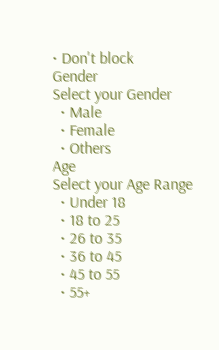• Don't block
Gender
Select your Gender
  • Male
  • Female
  • Others
Age
Select your Age Range
  • Under 18
  • 18 to 25
  • 26 to 35
  • 36 to 45
  • 45 to 55
  • 55+